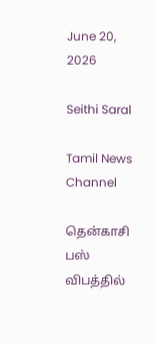June 20, 2026

Seithi Saral

Tamil News Channel

தென்காசி பஸ் விபத்தில்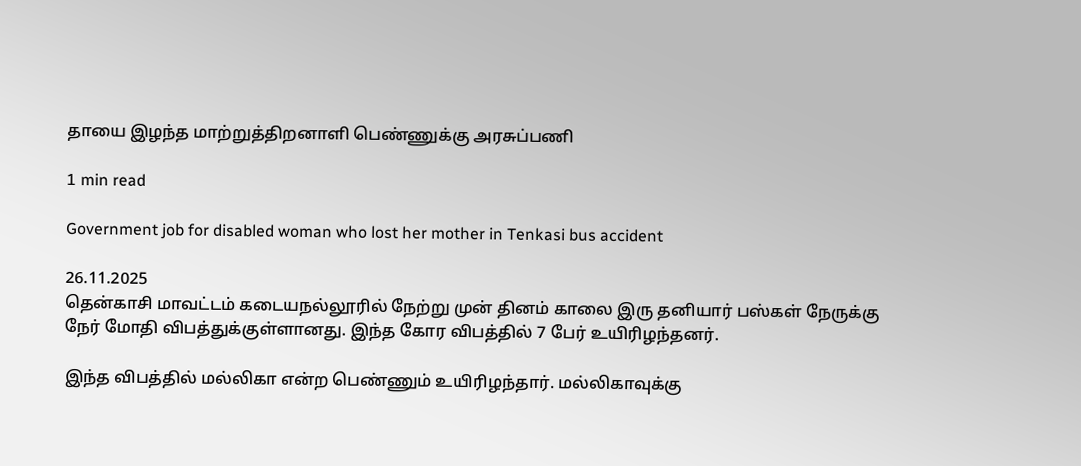தாயை இழந்த மாற்றுத்திறனாளி பெண்ணுக்கு அரசுப்பணி

1 min read

Government job for disabled woman who lost her mother in Tenkasi bus accident

26.11.2025
தென்காசி மாவட்டம் கடையநல்லூரில் நேற்று முன் தினம் காலை இரு தனியார் பஸ்கள் நேருக்கு நேர் மோதி விபத்துக்குள்ளானது. இந்த கோர விபத்தில் 7 பேர் உயிரிழந்தனர்.

இந்த விபத்தில் மல்லிகா என்ற பெண்ணும் உயிரிழந்தார். மல்லிகாவுக்கு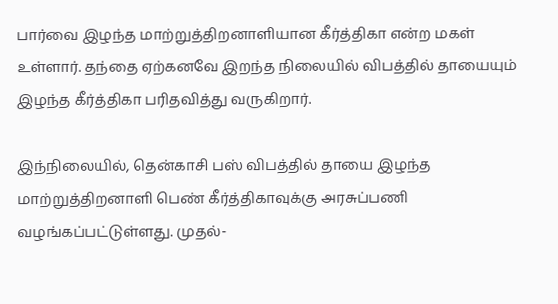பார்வை இழந்த மாற்றுத்திறனாளியான கீர்த்திகா என்ற மகள் உள்ளார். தந்தை ஏற்கனவே இறந்த நிலையில் விபத்தில் தாயையும் இழந்த கீர்த்திகா பரிதவித்து வருகிறார்.

இந்நிலையில், தென்காசி பஸ் விபத்தில் தாயை இழந்த மாற்றுத்திறனாளி பெண் கீர்த்திகாவுக்கு அரசுப்பணி வழங்கப்பட்டுள்ளது. முதல்-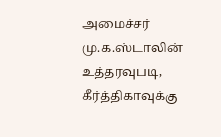அமைச்சர் மு.க.ஸ்டாலின் உத்தரவுபடி, கீர்த்திகாவுக்கு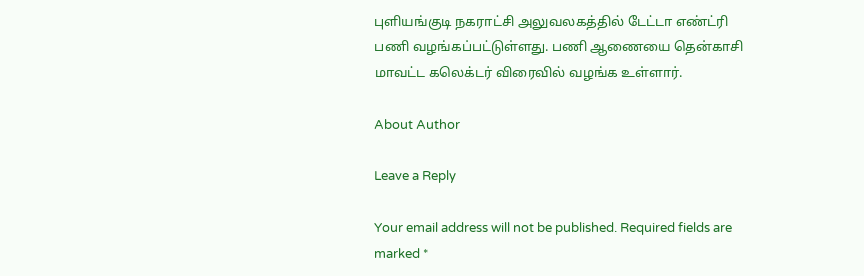புளியங்குடி நகராட்சி அலுவலகத்தில் டேட்டா எண்ட்ரி பணி வழங்கப்பட்டுள்ளது. பணி ஆணையை தென்காசி மாவட்ட கலெக்டர் விரைவில் வழங்க உள்ளார்.

About Author

Leave a Reply

Your email address will not be published. Required fields are marked *